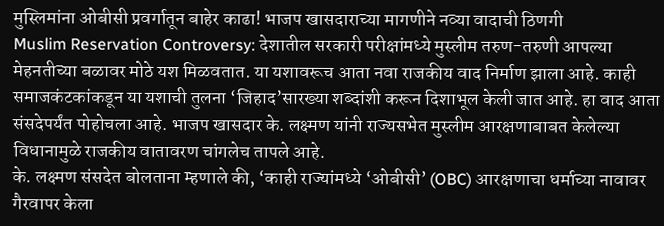मुस्लिमांना ओबीसी प्रवर्गातून बाहेर काढा! भाजप खासदाराच्या मागणीने नव्या वादाची ठिणगी
Muslim Reservation Controversy: देशातील सरकारी परीक्षांमध्ये मुस्लीम तरुण-तरुणी आपल्या मेहनतीच्या बळावर मोठे यश मिळवतात. या यशावरूच आता नवा राजकीय वाद निर्माण झाला आहे. काही समाजकंटकांकडून या यशाची तुलना ‘जिहाद’सारख्या शब्दांशी करून दिशाभूल केली जात आहे. हा वाद आता संसदेपर्यंत पोहोचला आहे. भाजप खासदार के. लक्ष्मण यांनी राज्यसभेत मुस्लीम आरक्षणाबाबत केलेल्या विधानामुळे राजकीय वातावरण चांगलेच तापले आहे.
के. लक्ष्मण संसदेत बोलताना म्हणाले की, ‘काही राज्यांमध्ये ‘ओबीसी’ (OBC) आरक्षणाचा धर्माच्या नावावर गैरवापर केला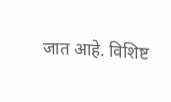जात आहे. विशिष्ट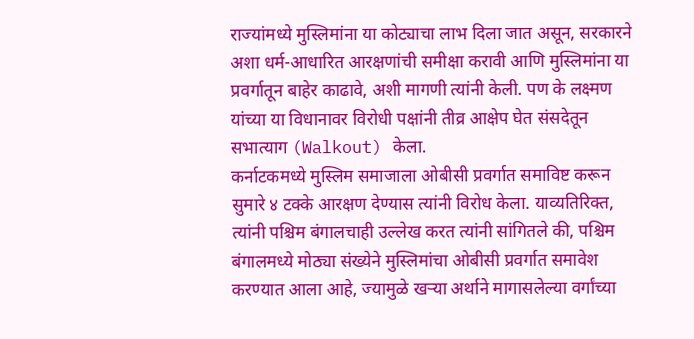राज्यांमध्ये मुस्लिमांना या कोट्याचा लाभ दिला जात असून, सरकारने अशा धर्म-आधारित आरक्षणांची समीक्षा करावी आणि मुस्लिमांना या प्रवर्गातून बाहेर काढावे, अशी मागणी त्यांनी केली. पण के लक्ष्मण यांच्या या विधानावर विरोधी पक्षांनी तीव्र आक्षेप घेत संसदेतून सभात्याग (Walkout) केला.
कर्नाटकमध्ये मुस्लिम समाजाला ओबीसी प्रवर्गात समाविष्ट करून सुमारे ४ टक्के आरक्षण देण्यास त्यांनी विरोध केला. याव्यतिरिक्त, त्यांनी पश्चिम बंगालचाही उल्लेख करत त्यांनी सांगितले की, पश्चिम बंगालमध्ये मोठ्या संख्येने मुस्लिमांचा ओबीसी प्रवर्गात समावेश करण्यात आला आहे, ज्यामुळे खऱ्या अर्थाने मागासलेल्या वर्गांच्या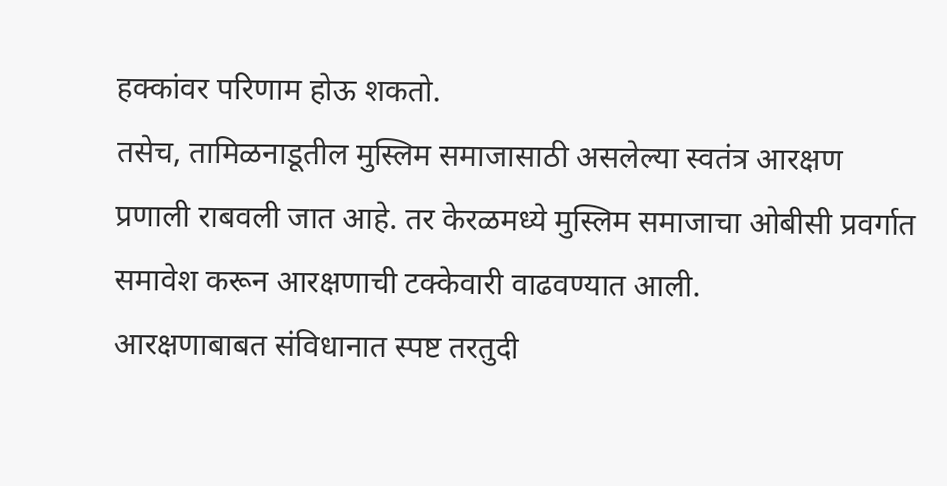हक्कांवर परिणाम होऊ शकतो.
तसेच, तामिळनाडूतील मुस्लिम समाजासाठी असलेल्या स्वतंत्र आरक्षण प्रणाली राबवली जात आहे. तर केरळमध्ये मुस्लिम समाजाचा ओबीसी प्रवर्गात समावेश करून आरक्षणाची टक्केवारी वाढवण्यात आली.
आरक्षणाबाबत संविधानात स्पष्ट तरतुदी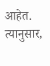आहेत. त्यानुसार,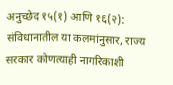अनुच्छेद १५(१) आणि १६(२): संविधानातील या कलमांनुसार, राज्य सरकार कोणत्याही नागरिकाशी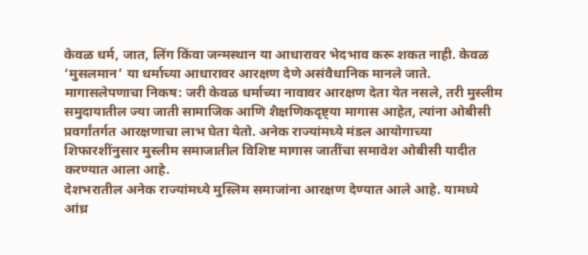केवळ धर्म, जात, लिंग किंवा जन्मस्थान या आधारावर भेदभाव करू शकत नाही. केवळ ‘मुसलमान’ या धर्माच्या आधारावर आरक्षण देणे असंवैधानिक मानले जाते.
मागासलेपणाचा निकष: जरी केवळ धर्माच्या नावावर आरक्षण देता येत नसले, तरी मुस्लीम समुदायातील ज्या जाती सामाजिक आणि शैक्षणिकदृष्ट्या मागास आहेत, त्यांना ओबीसी प्रवर्गांतर्गत आरक्षणाचा लाभ घेता येतो. अनेक राज्यांमध्ये मंडल आयोगाच्या शिफारशींनुसार मुस्लीम समाजातील विशिष्ट मागास जातींचा समावेश ओबीसी यादीत करण्यात आला आहे.
देशभरातील अनेक राज्यांमध्ये मुस्लिम समाजांना आरक्षण देण्यात आले आहे. यामध्ये आंध्र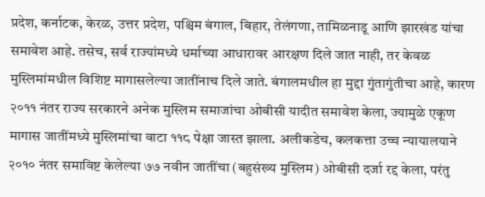प्रदेश, कर्नाटक, केरळ, उत्तर प्रदेश, पश्चिम बंगाल, बिहार, तेलंगणा, तामिळनाडू आणि झारखंड यांचा समावेश आहे. तसेच, सर्व राज्यांमध्ये धर्माच्या आधारावर आरक्षण दिले जात नाही, तर केवळ मुस्लिमांमधील विशिष्ट मागासलेल्या जातींनाच दिले जाते. बंगालमधील हा मुद्दा गुंतागुंतीचा आहे, कारण २०११ नंतर राज्य सरकारने अनेक मुस्लिम समाजांचा ओबीसी यादीत समावेश केला, ज्यामुळे एकूण मागास जातींमध्ये मुस्लिमांचा वाटा ११८ पेक्षा जास्त झाला. अलीकडेच, कलकत्ता उच्च न्यायालयाने २०१० नंतर समाविष्ट केलेल्या ७७ नवीन जातींचा (बहुसंख्य मुस्लिम) ओबीसी दर्जा रद्द केला, परंतु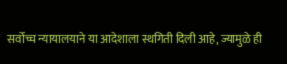सर्वोच्च न्यायालयाने या आदेशाला स्थगिती दिली आहे, ज्यामुळे ही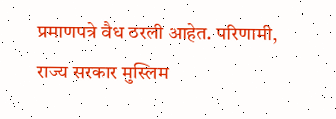प्रमाणपत्रे वैध ठरली आहेत. परिणामी, राज्य सरकार मुस्लिम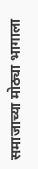समाजाच्या मोठ्या भागाला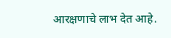आरक्षणाचे लाभ देत आहे.